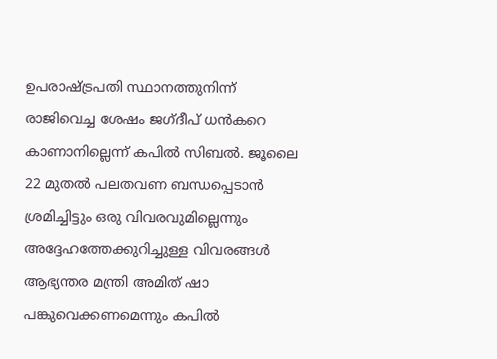ഉപരാഷ്ട്രപതി സ്ഥാനത്തുനിന്ന് രാജിവെച്ച ശേഷം ജഗ്ദീപ് ധൻകറെ കാണാനില്ലെന്ന് കപിൽ സിബൽ. ജൂലൈ 22 മുതൽ പലതവണ ബന്ധപ്പെടാൻ ശ്രമിച്ചിട്ടും ഒരു വിവരവുമില്ലെന്നും അദ്ദേഹത്തേക്കുറിച്ചുള്ള വിവരങ്ങൾ ആഭ്യന്തര മന്ത്രി അമിത് ഷാ പങ്കുവെക്കണമെന്നും കപിൽ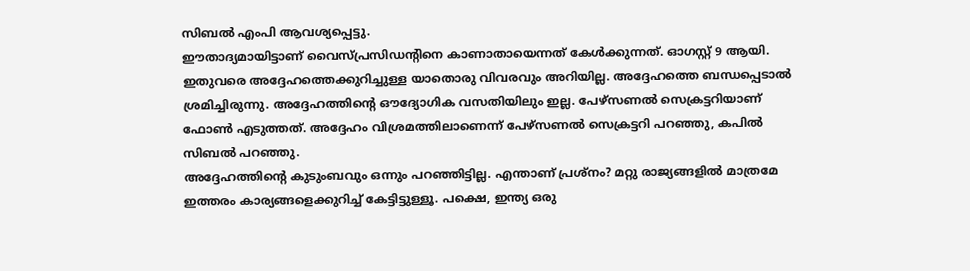സിബൽ എംപി ആവശ്യപ്പെട്ടു.
ഈതാദ്യമായിട്ടാണ് വൈസ്പ്രസിഡന്റിനെ കാണാതായെന്നത് കേൾക്കുന്നത്. ഓഗസ്റ്റ് 9 ആയി. ഇതുവരെ അദ്ദേഹത്തെക്കുറിച്ചുള്ള യാതൊരു വിവരവും അറിയില്ല. അദ്ദേഹത്തെ ബന്ധപ്പെടാൽ ശ്രമിച്ചിരുന്നു. അദ്ദേഹത്തിന്റെ ഔദ്യോഗിക വസതിയിലും ഇല്ല. പേഴ്സണൽ സെക്രട്ടറിയാണ് ഫോൺ എടുത്തത്. അദ്ദേഹം വിശ്രമത്തിലാണെന്ന് പേഴ്സണൽ സെക്രട്ടറി പറഞ്ഞു, കപിൽ സിബൽ പറഞ്ഞു.
അദ്ദേഹത്തിന്റെ കുടുംബവും ഒന്നും പറഞ്ഞിട്ടില്ല. എന്താണ് പ്രശ്നം? മറ്റു രാജ്യങ്ങളിൽ മാത്രമേ ഇത്തരം കാര്യങ്ങളെക്കുറിച്ച് കേട്ടിട്ടുള്ളൂ. പക്ഷെ, ഇന്ത്യ ഒരു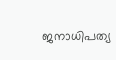ജനാധിപത്യ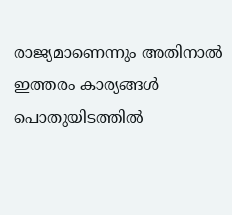രാജ്യമാണെന്നും അതിനാൽ ഇത്തരം കാര്യങ്ങൾ പൊതുയിടത്തിൽ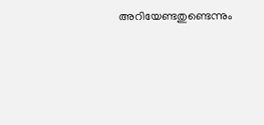അറിയേണ്ടതുണ്ടെന്നും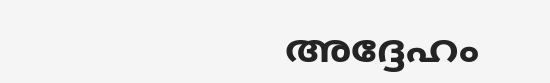അദ്ദേഹം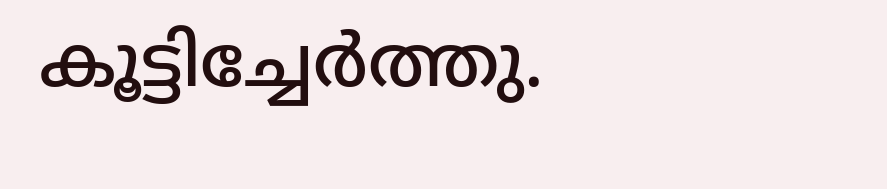കൂട്ടിച്ചേർത്തു.